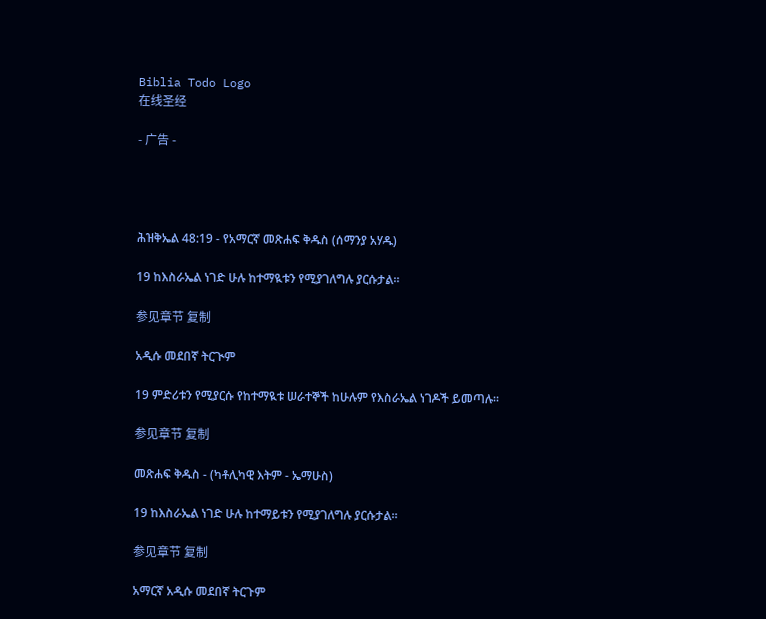Biblia Todo Logo
在线圣经

- 广告 -




ሕዝቅኤል 48:19 - የአማርኛ መጽሐፍ ቅዱስ (ሰማንያ አሃዱ)

19 ከእስራኤል ነገድ ሁሉ ከተማዪቱን የሚያገለግሉ ያርሱታል።

参见章节 复制

አዲሱ መደበኛ ትርጒም

19 ምድሪቱን የሚያርሱ የከተማዪቱ ሠራተኞች ከሁሉም የእስራኤል ነገዶች ይመጣሉ።

参见章节 复制

መጽሐፍ ቅዱስ - (ካቶሊካዊ እትም - ኤማሁስ)

19 ከእስራኤል ነገድ ሁሉ ከተማይቱን የሚያገለግሉ ያርሱታል።

参见章节 复制

አማርኛ አዲሱ መደበኛ ትርጉም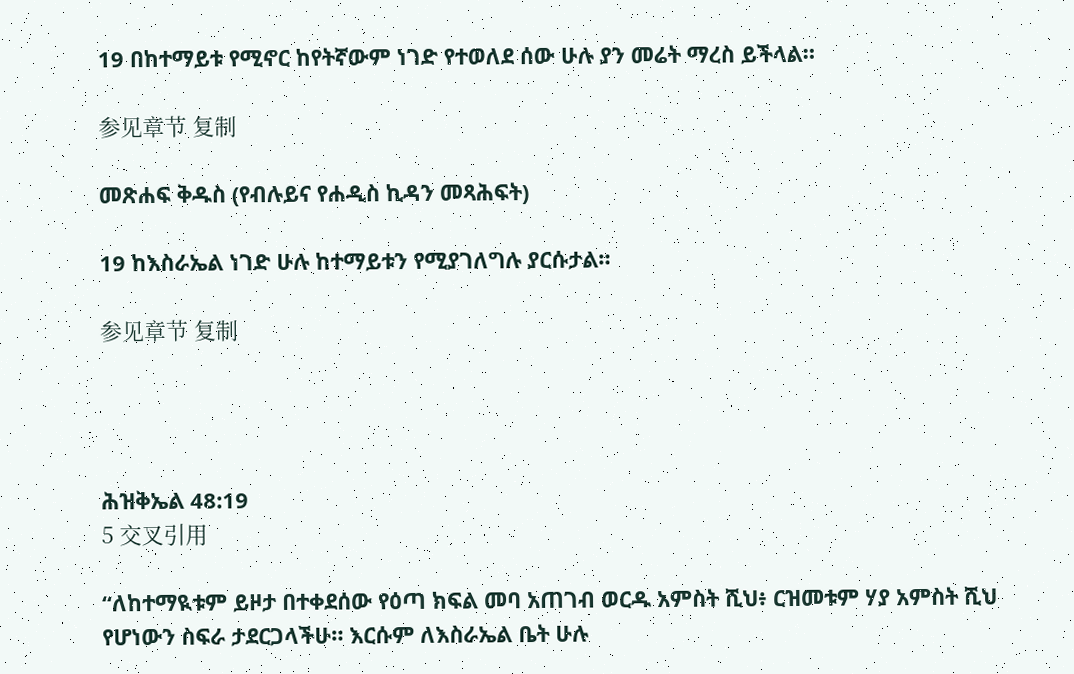19 በከተማይቱ የሚኖር ከየትኛውም ነገድ የተወለደ ሰው ሁሉ ያን መሬት ማረስ ይችላል።

参见章节 复制

መጽሐፍ ቅዱስ (የብሉይና የሐዲስ ኪዳን መጻሕፍት)

19 ከእስራኤል ነገድ ሁሉ ከተማይቱን የሚያገለግሉ ያርሱታል።

参见章节 复制




ሕዝቅኤል 48:19
5 交叉引用

“ለከተማዪቱም ይዞታ በተቀደሰው የዕጣ ክፍል መባ አጠገብ ወርዱ አምስት ሺህ፥ ርዝመቱም ሃያ አምስት ሺህ የሆነውን ስፍራ ታደርጋላችሁ። እርሱም ለእስራኤል ቤት ሁሉ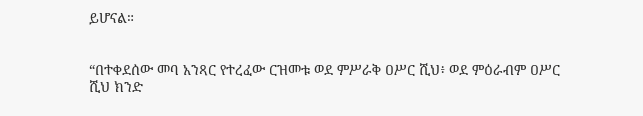ይሆናል።


“በተቀደሰው መባ አንጻር የተረፈው ርዝመቱ ወደ ምሥራቅ ዐሥር ሺህ፥ ወደ ምዕራብም ዐሥር ሺህ ክንድ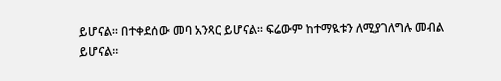ይሆናል። በተቀደሰው መባ አንጻር ይሆናል። ፍሬውም ከተማዪቱን ለሚያገለግሉ መብል ይሆናል።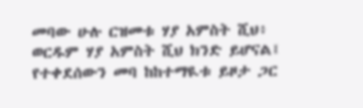መባው ሁሉ ርዝመቱ ሃያ አምስት ሺህ፥ ወርዱም ሃያ አምስት ሺህ ክንድ ይሆናል፤ የተቀደሰውን መባ ከከተማዪቱ ይዞታ ጋር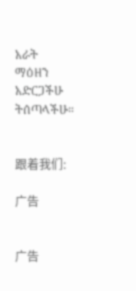አራት ማዕዘን አድርጋችሁ ትሰጣላችሁ።


跟着我们:

广告


广告